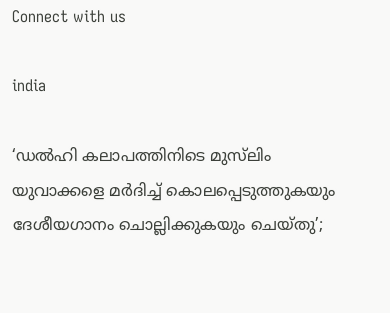Connect with us

india

‘ഡല്‍ഹി കലാപത്തിനിടെ മുസ്‌ലിം യുവാക്കളെ മർദിച്ച് കൊലപ്പെടുത്തുകയും ദേശീയഗാനം ചൊല്ലിക്കുകയും ചെയ്‌തു’;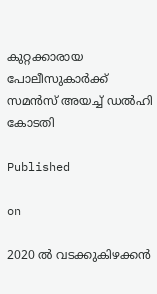കുറ്റക്കാരായ പോലീസുകാർക്ക് സമൻസ് അയച്ച് ഡല്‍ഹി കോടതി

Published

on

2020 ൽ വടക്കുകിഴക്കൻ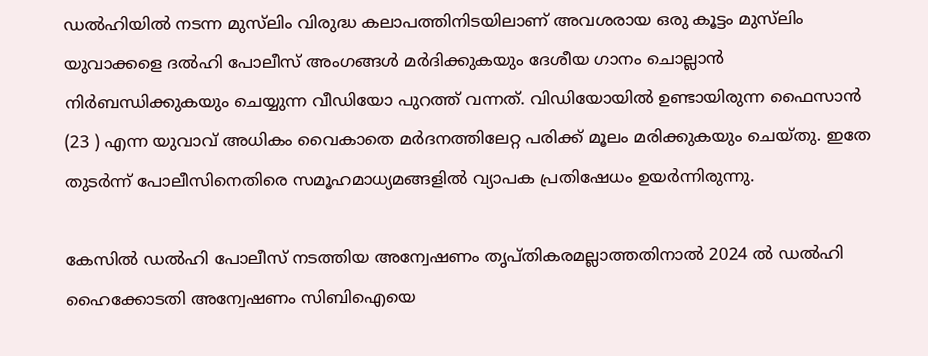ഡല്‍ഹിയിൽ നടന്ന മുസ്‌ലിം വിരുദ്ധ കലാപത്തിനിടയിലാണ് അവശരായ ഒരു കൂട്ടം മുസ്‌ലിം യുവാക്കളെ ദൽഹി പോലീസ് അംഗങ്ങൾ മർദിക്കുകയും ദേശീയ ഗാനം ചൊല്ലാൻ നിർബന്ധിക്കുകയും ചെയ്യുന്ന വീഡിയോ പുറത്ത് വന്നത്. വിഡിയോയിൽ ഉണ്ടായിരുന്ന ഫൈസാൻ (23 ) എന്ന യുവാവ് അധികം വൈകാതെ മർദനത്തിലേറ്റ പരിക്ക് മൂലം മരിക്കുകയും ചെയ്‌തു. ഇതേ തുടർന്ന് പോലീസിനെതിരെ സമൂഹമാധ്യമങ്ങളിൽ വ്യാപക പ്രതിഷേധം ഉയർന്നിരുന്നു.

കേസിൽ ഡല്‍ഹി പോലീസ് നടത്തിയ അന്വേഷണം തൃപ്തികരമല്ലാത്തതിനാൽ 2024 ൽ ഡല്‍ഹി ഹൈക്കോടതി അന്വേഷണം സിബിഐയെ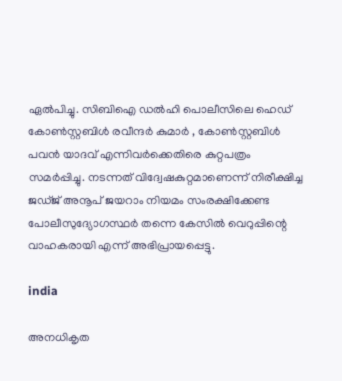ഏൽപിച്ചു. സിബിഐ ഡല്‍ഹി പൊലീസിലെ ഹെഡ് കോൺസ്റ്റബിൾ രവീന്ദർ കുമാർ , കോൺസ്റ്റബിൾ പവൻ യാദവ് എന്നിവർക്കെതിരെ കുറ്റപത്രം സമർപ്പിച്ചു. നടന്നത് വിദ്വേഷകുറ്റമാണെന്ന് നിരീക്ഷിച്ച ജഡ്‌ജ്‌ അനൂപ് ജയറാം നിയമം സംരക്ഷിക്കേണ്ട പോലീസുദ്യോഗസ്ഥർ തന്നെ കേസിൽ വെറുപ്പിന്റെ വാഹകരായി എന്ന് അഭിപ്രായപ്പെട്ടു.

india

അനധികൃത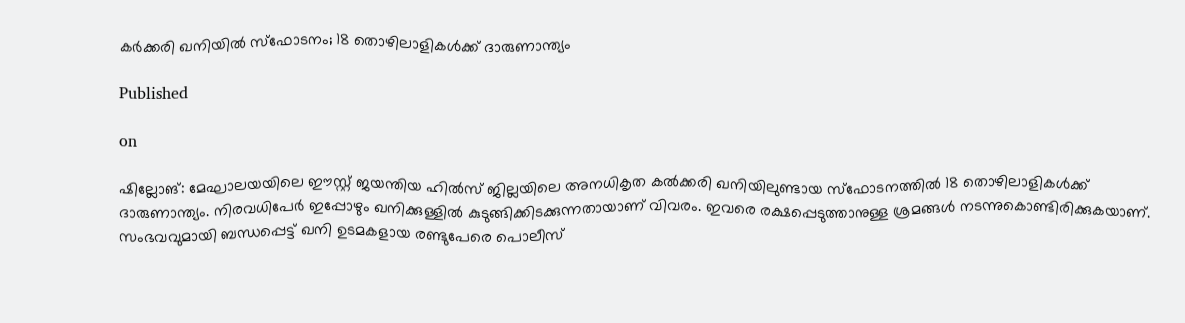കർക്കരി ഖനിയിൽ സ്‌ഫോടനം; 18 തൊഴിലാളികൾക്ക് ദാരുണാന്ത്യം

Published

on

ഷില്ലോങ്: മേഘാലയയിലെ ഈസ്റ്റ് ജയന്തിയ ഹിൽസ് ജില്ലയിലെ അനധികൃത കൽക്കരി ഖനിയിലുണ്ടായ സ്‌ഫോടനത്തിൽ 18 തൊഴിലാളികൾക്ക് ദാരുണാന്ത്യം. നിരവധിപേർ ഇപ്പോഴും ഖനിക്കുള്ളിൽ കുടുങ്ങിക്കിടക്കുന്നതായാണ് വിവരം. ഇവരെ രക്ഷപ്പെടുത്താനുള്ള ശ്രമങ്ങൾ നടന്നുകൊണ്ടിരിക്കുകയാണ്. സംഭവവുമായി ബന്ധപ്പെട്ട് ഖനി ഉടമകളായ രണ്ടുപേരെ പൊലീസ്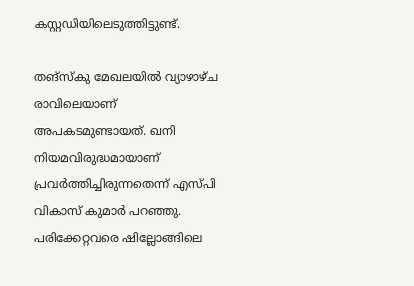കസ്റ്റഡിയിലെടുത്തിട്ടുണ്ട്.

തങ്‌സ്‌കു മേഖലയിൽ വ്യാഴാഴ്ച രാവിലെയാണ് അപകടമുണ്ടായത്. ഖനി നിയമവിരുദ്ധമായാണ് പ്രവർത്തിച്ചിരുന്നതെന്ന് എസ്പി വികാസ് കുമാർ പറഞ്ഞു. പരിക്കേറ്റവരെ ഷില്ലോങ്ങിലെ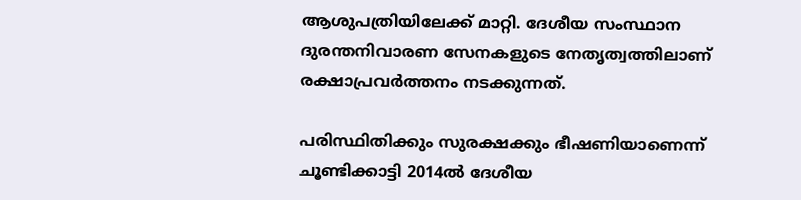ആശുപത്രിയിലേക്ക് മാറ്റി. ദേശീയ സംസ്ഥാന ദുരന്തനിവാരണ സേനകളുടെ നേതൃത്വത്തിലാണ് രക്ഷാപ്രവർത്തനം നടക്കുന്നത്.

പരിസ്ഥിതിക്കും സുരക്ഷക്കും ഭീഷണിയാണെന്ന് ചൂണ്ടിക്കാട്ടി 2014ൽ ദേശീയ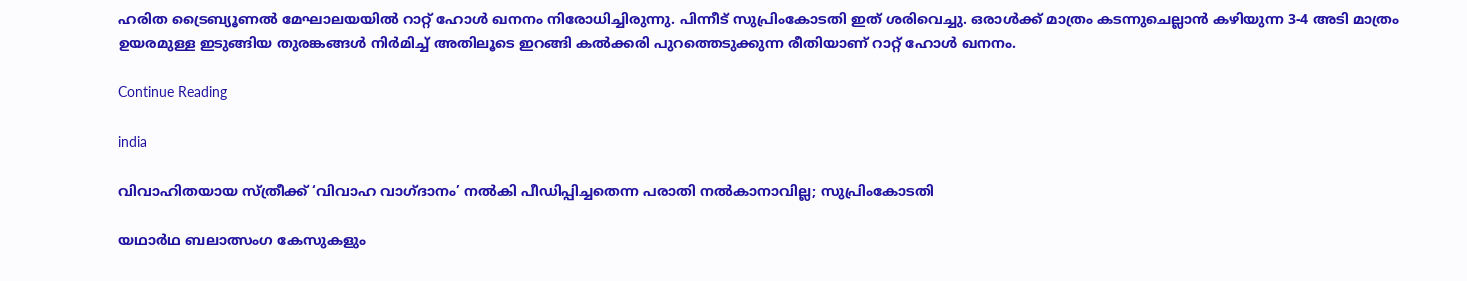ഹരിത ട്രൈബ്യൂണൽ മേഘാലയയിൽ റാറ്റ് ഹോൾ ഖനനം നിരോധിച്ചിരുന്നു. പിന്നീട് സുപ്രിംകോടതി ഇത് ശരിവെച്ചു. ഒരാൾക്ക് മാത്രം കടന്നുചെല്ലാൻ കഴിയുന്ന 3-4 അടി മാത്രം ഉയരമുള്ള ഇടുങ്ങിയ തുരങ്കങ്ങൾ നിർമിച്ച് അതിലൂടെ ഇറങ്ങി കൽക്കരി പുറത്തെടുക്കുന്ന രീതിയാണ് റാറ്റ് ഹോൾ ഖനനം.

Continue Reading

india

വിവാഹിതയായ സ്ത്രീക്ക് ‘വിവാഹ വാഗ്ദാനം’ നല്‍കി പീഡിപ്പിച്ചതെന്ന പരാതി നല്‍കാനാവില്ല; സുപ്രിംകോടതി

യഥാര്‍ഥ ബലാത്സംഗ കേസുകളും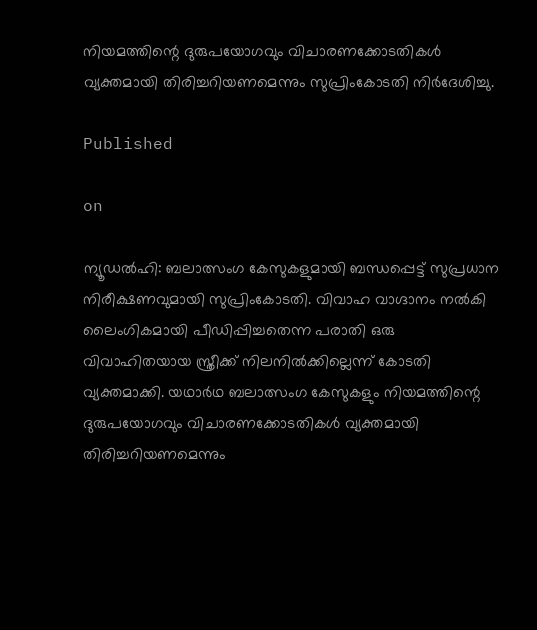നിയമത്തിന്റെ ദുരുപയോഗവും വിചാരണക്കോടതികള്‍ വ്യക്തമായി തിരിച്ചറിയണമെന്നും സുപ്രിംകോടതി നിര്‍ദേശിച്ചു.

Published

on

ന്യൂഡല്‍ഹി: ബലാത്സംഗ കേസുകളുമായി ബന്ധപ്പെട്ട് സുപ്രധാന നിരീക്ഷണവുമായി സുപ്രിംകോടതി. വിവാഹ വാഗ്ദാനം നല്‍കി ലൈംഗികമായി പീഡിപ്പിച്ചതെന്ന പരാതി ഒരു വിവാഹിതയായ സ്ത്രീക്ക് നിലനില്‍ക്കില്ലെന്ന് കോടതി വ്യക്തമാക്കി. യഥാര്‍ഥ ബലാത്സംഗ കേസുകളും നിയമത്തിന്റെ ദുരുപയോഗവും വിചാരണക്കോടതികള്‍ വ്യക്തമായി തിരിച്ചറിയണമെന്നും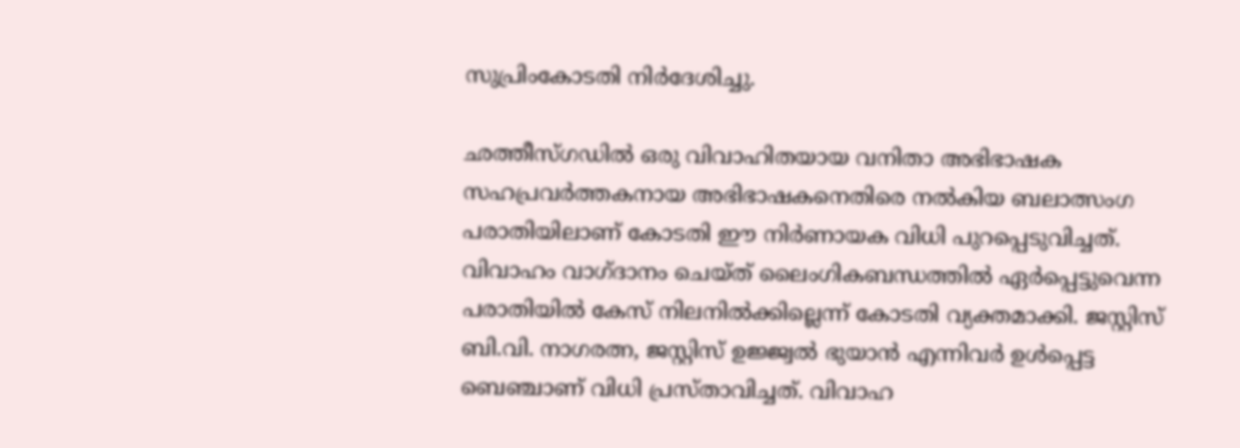സുപ്രിംകോടതി നിര്‍ദേശിച്ചു.

ഛത്തീസ്ഗഡില്‍ ഒരു വിവാഹിതയായ വനിതാ അഭിഭാഷക സഹപ്രവര്‍ത്തകനായ അഭിഭാഷകനെതിരെ നല്‍കിയ ബലാത്സംഗ പരാതിയിലാണ് കോടതി ഈ നിര്‍ണായക വിധി പുറപ്പെടുവിച്ചത്. വിവാഹം വാഗ്ദാനം ചെയ്ത് ലൈംഗികബന്ധത്തില്‍ ഏര്‍പ്പെട്ടുവെന്ന പരാതിയില്‍ കേസ് നിലനില്‍ക്കില്ലെന്ന് കോടതി വ്യക്തമാക്കി. ജസ്റ്റിസ് ബി.വി. നാഗരത്ന, ജസ്റ്റിസ് ഉജ്ജ്വല്‍ ഭുയാന്‍ എന്നിവര്‍ ഉള്‍പ്പെട്ട ബെഞ്ചാണ് വിധി പ്രസ്താവിച്ചത്. വിവാഹ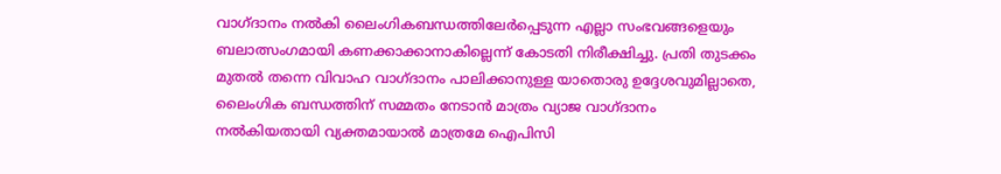വാഗ്ദാനം നല്‍കി ലൈംഗികബന്ധത്തിലേര്‍പ്പെടുന്ന എല്ലാ സംഭവങ്ങളെയും ബലാത്സംഗമായി കണക്കാക്കാനാകില്ലെന്ന് കോടതി നിരീക്ഷിച്ചു. പ്രതി തുടക്കം മുതല്‍ തന്നെ വിവാഹ വാഗ്ദാനം പാലിക്കാനുള്ള യാതൊരു ഉദ്ദേശവുമില്ലാതെ, ലൈംഗിക ബന്ധത്തിന് സമ്മതം നേടാന്‍ മാത്രം വ്യാജ വാഗ്ദാനം നല്‍കിയതായി വ്യക്തമായാല്‍ മാത്രമേ ഐപിസി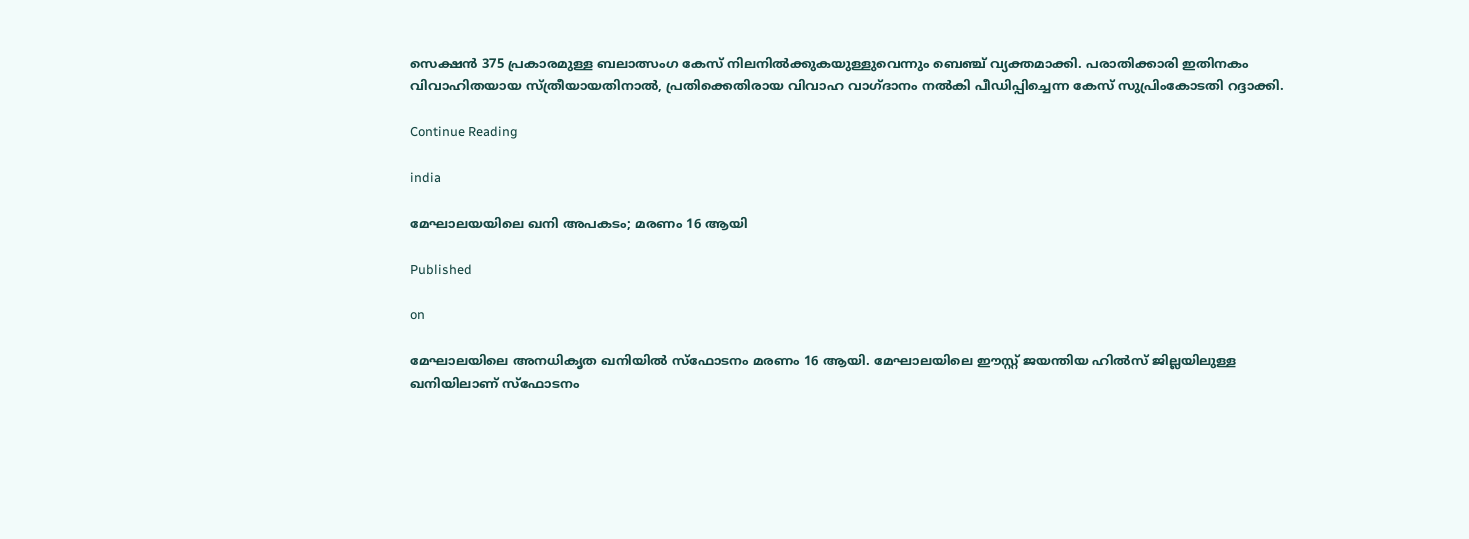സെക്ഷന്‍ 375 പ്രകാരമുള്ള ബലാത്സംഗ കേസ് നിലനില്‍ക്കുകയുള്ളുവെന്നും ബെഞ്ച് വ്യക്തമാക്കി. പരാതിക്കാരി ഇതിനകം വിവാഹിതയായ സ്ത്രീയായതിനാല്‍, പ്രതിക്കെതിരായ വിവാഹ വാഗ്ദാനം നല്‍കി പീഡിപ്പിച്ചെന്ന കേസ് സുപ്രിംകോടതി റദ്ദാക്കി.

Continue Reading

india

മേഘാലയയിലെ ഖനി അപകടം; മരണം 16 ആയി

Published

on

മേഘാലയിലെ അനധികൃത ഖനിയില്‍ സ്‌ഫോടനം മരണം 16 ആയി. മേഘാലയിലെ ഈസ്റ്റ് ജയന്തിയ ഹില്‍സ് ജില്ലയിലുള്ള ഖനിയിലാണ് സ്‌ഫോടനം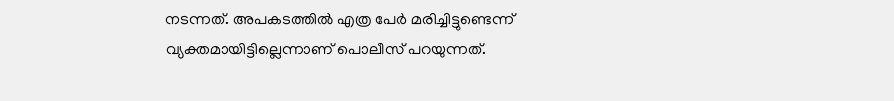നടന്നത്. അപകടത്തില്‍ എത്ര പേര്‍ മരിച്ചിട്ടുണ്ടെന്ന് വ്യക്തമായിട്ടില്ലെന്നാണ് പൊലീസ് പറയുന്നത്.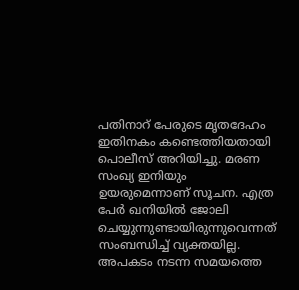പതിനാറ് പേരുടെ മൃതദേഹം ഇതിനകം കണ്ടെത്തിയതായി പൊലീസ് അറിയിച്ചു. മരണ സംഖ്യ ഇനിയും ഉയരുമെന്നാണ് സൂചന. എത്ര പേര്‍ ഖനിയില്‍ ജോലി ചെയ്യുന്നുണ്ടായിരുന്നുവെന്നത് സംബന്ധിച്ച് വ്യക്തയില്ല. അപകടം നടന്ന സമയത്തെ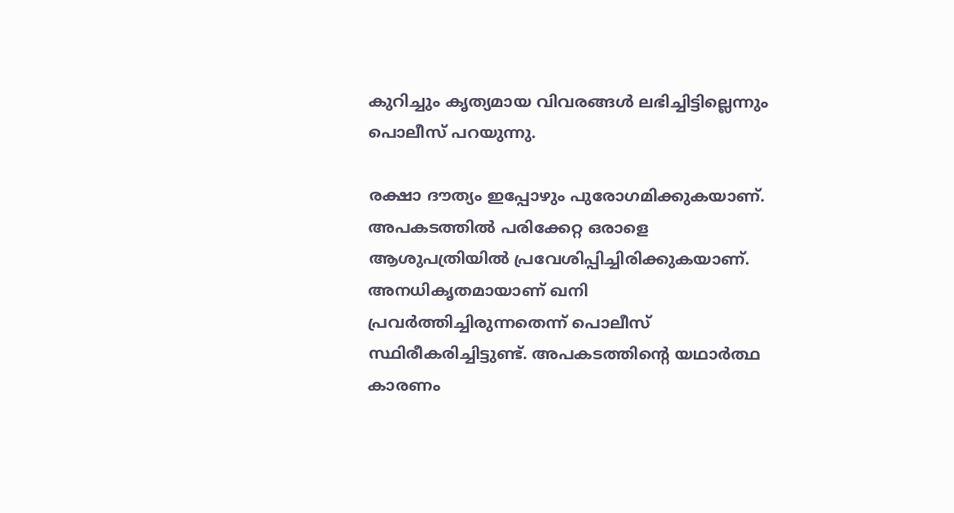കുറിച്ചും കൃത്യമായ വിവരങ്ങള്‍ ലഭിച്ചിട്ടില്ലെന്നും പൊലീസ് പറയുന്നു.

രക്ഷാ ദൗത്യം ഇപ്പോഴും പുരോഗമിക്കുകയാണ്. അപകടത്തില്‍ പരിക്കേറ്റ ഒരാളെ ആശുപത്രിയില്‍ പ്രവേശിപ്പിച്ചിരിക്കുകയാണ്. അനധികൃതമായാണ് ഖനി പ്രവര്‍ത്തിച്ചിരുന്നതെന്ന് പൊലീസ് സ്ഥിരീകരിച്ചിട്ടുണ്ട്. അപകടത്തിന്റെ യഥാര്‍ത്ഥ കാരണം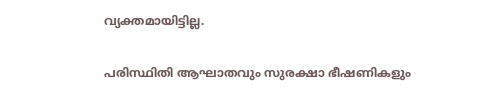വ്യക്തമായിട്ടില്ല.

പരിസ്ഥിതി ആഘാതവും സുരക്ഷാ ഭീഷണികളും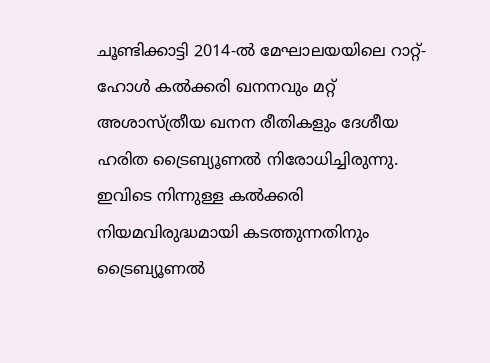ചൂണ്ടിക്കാട്ടി 2014-ല്‍ മേഘാലയയിലെ റാറ്റ്-ഹോള്‍ കല്‍ക്കരി ഖനനവും മറ്റ് അശാസ്ത്രീയ ഖനന രീതികളും ദേശീയ ഹരിത ട്രൈബ്യൂണല്‍ നിരോധിച്ചിരുന്നു. ഇവിടെ നിന്നുള്ള കല്‍ക്കരി നിയമവിരുദ്ധമായി കടത്തുന്നതിനും ട്രൈബ്യൂണല്‍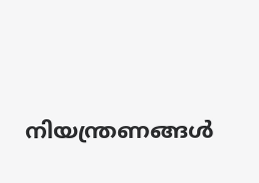നിയന്ത്രണങ്ങള്‍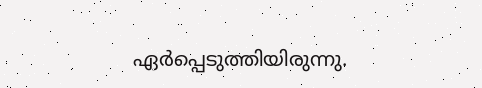ഏര്‍പ്പെടുത്തിയിരുന്നു.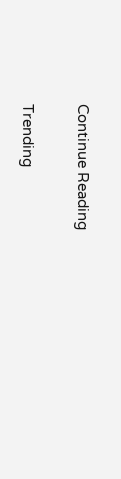Continue Reading

Trending